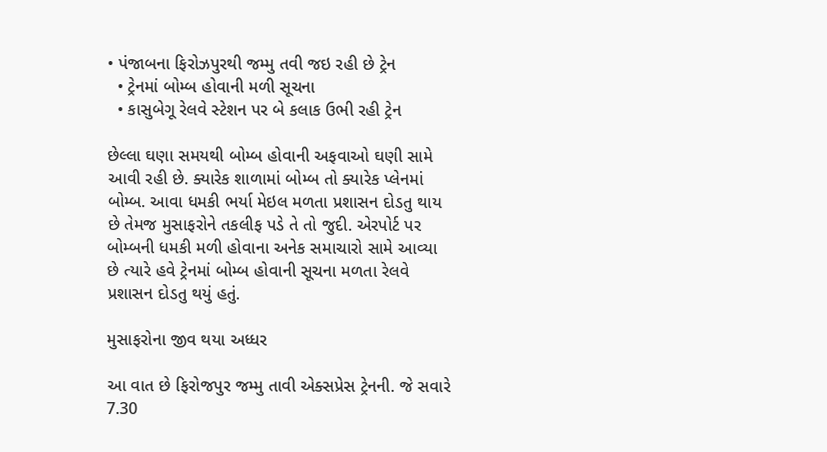• પંજાબના ફિરોઝપુરથી જમ્મુ તવી જઇ રહી છે ટ્રેન
  • ટ્રેનમાં બોમ્બ હોવાની મળી સૂચના
  • કાસુબેગૂ રેલવે સ્ટેશન પર બે કલાક ઉભી રહી ટ્રેન

છેલ્લા ઘણા સમયથી બોમ્બ હોવાની અફવાઓ ઘણી સામે આવી રહી છે. ક્યારેક શાળામાં બોમ્બ તો ક્યારેક પ્લેનમાં બોમ્બ. આવા ધમકી ભર્યા મેઇલ મળતા પ્રશાસન દોડતુ થાય છે તેમજ મુસાફરોને તકલીફ પડે તે તો જુદી. એરપોર્ટ પર બોમ્બની ધમકી મળી હોવાના અનેક સમાચારો સામે આવ્યા છે ત્યારે હવે ટ્રેનમાં બોમ્બ હોવાની સૂચના મળતા રેલવે પ્રશાસન દોડતુ થયું હતું.

મુસાફરોના જીવ થયા અધ્ધર

આ વાત છે ફિરોજપુર જમ્મુ તાવી એક્સપ્રેસ ટ્રેનની. જે સવારે 7.30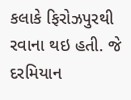કલાકે ફિરોઝપુરથી રવાના થઇ હતી. જે દરમિયાન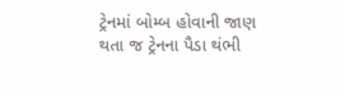ટ્રેનમાં બોમ્બ હોવાની જાણ થતા જ ટ્રેનના પૈડા થંભી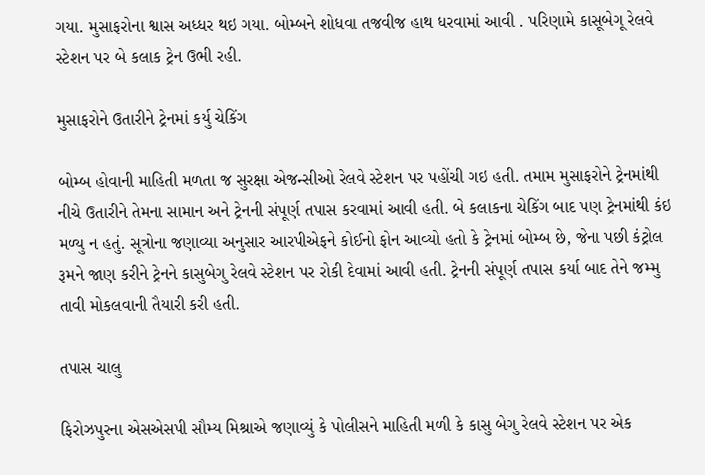ગયા. મુસાફરોના શ્વાસ અધ્ધર થઇ ગયા. બોમ્બને શોધવા તજવીજ હાથ ધરવામાં આવી . પરિણામે કાસૂબેગૂ રેલવે સ્ટેશન પર બે કલાક ટ્રેન ઉભી રહી.

મુસાફરોને ઉતારીને ટ્રેનમાં કર્યુ ચેકિંગ

બોમ્બ હોવાની માહિતી મળતા જ સુરક્ષા એજન્સીઓ રેલવે સ્ટેશન પર પહોંચી ગઇ હતી. તમામ મુસાફરોને ટ્રેનમાંથી નીચે ઉતારીને તેમના સામાન અને ટ્રેનની સંપૂર્ણ તપાસ કરવામાં આવી હતી. બે કલાકના ચેકિંગ બાદ પણ ટ્રેનમાંથી કંઇ મળ્યુ ન હતું. સૂત્રોના જણાવ્યા અનુસાર આરપીએફને કોઈનો ફોન આવ્યો હતો કે ટ્રેનમાં બોમ્બ છે, જેના પછી કંટ્રોલ રૂમને જાણ કરીને ટ્રેનને કાસુબેગુ રેલવે સ્ટેશન પર રોકી દેવામાં આવી હતી. ટ્રેનની સંપૂર્ણ તપાસ કર્યા બાદ તેને જમ્મુ તાવી મોકલવાની તૈયારી કરી હતી.

તપાસ ચાલુ

ફિરોઝપુરના એસએસપી સૌમ્ય મિશ્રાએ જણાવ્યું કે પોલીસને માહિતી મળી કે કાસુ બેગુ રેલવે સ્ટેશન પર એક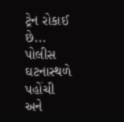ટ્રેન રોકાઈ છે... પોલીસ ઘટનાસ્થળે પહોંચી અને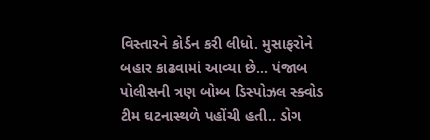વિસ્તારને કોર્ડન કરી લીધો. મુસાફરોને બહાર કાઢવામાં આવ્યા છે... પંજાબ પોલીસની ત્રણ બોમ્બ ડિસ્પોઝલ સ્ક્વોડ ટીમ ઘટનાસ્થળે પહોંચી હતી.. ડોગ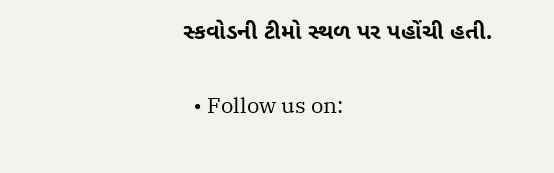સ્કવોડની ટીમો સ્થળ પર પહોંચી હતી.

  • Follow us on: